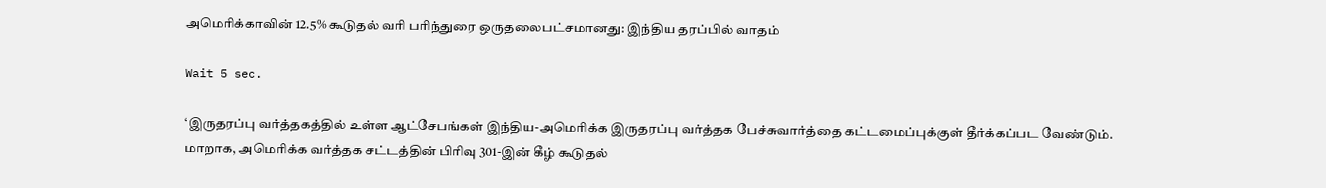அமெரிக்காவின் 12.5% கூடுதல் வரி பரிந்துரை ஒருதலைபட்சமானது: இந்திய தரப்பில் வாதம்

Wait 5 sec.

‘இருதரப்பு வர்த்தகத்தில் உள்ள ஆட்சேபங்கள் இந்திய-அமெரிக்க இருதரப்பு வர்த்தக பேச்சுவார்த்தை கட்டமைப்புக்குள் தீர்க்கப்பட வேண்டும். மாறாக, அமெரிக்க வர்த்தக சட்டத்தின் பிரிவு 301-இன் கீழ் கூடுதல்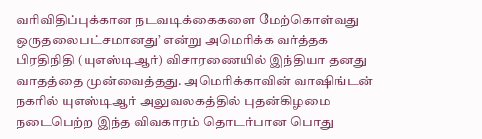வரிவிதிப்புக்கான நடவடிக்கைகளை மேற்கொள்வது ஒருதலைபட்சமானது’ என்று அமெரிக்க வர்த்தக பிரதிநிதி (யுஎஸ்டிஆர்) விசாரணையில் இந்தியா தனது வாதத்தை முன்வைத்தது. அமெரிக்காவின் வாஷிங்டன் நகரில் யுஎஸ்டிஆர் அலுவலகத்தில் புதன்கிழமை நடைபெற்ற இந்த விவகாரம் தொடர்பான பொது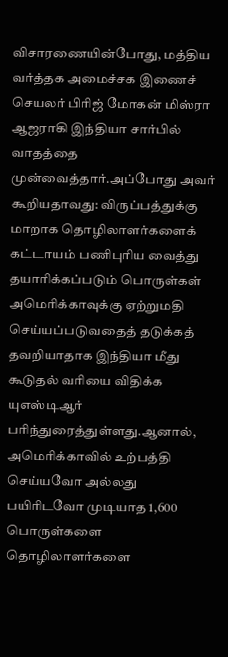விசாரணையின்போது, மத்திய வர்த்தக அமைச்சக இணைச் செயலர் பிரிஜ் மோகன் மிஸ்ரா ஆஜராகி இந்தியா சார்பில் வாதத்தை முன்வைத்தார்.அப்போது அவர் கூறியதாவது: விருப்பத்துக்கு மாறாக தொழிலாளர்களைக் கட்டாயம் பணிபுரிய வைத்து தயாரிக்கப்படும் பொருள்கள் அமெரிக்காவுக்கு ஏற்றுமதி செய்யப்படுவதைத் தடுக்கத் தவறியாதாக இந்தியா மீது கூடுதல் வரியை விதிக்க யுஎஸ்டிஆர் பரிந்துரைத்துள்ளது.ஆனால், அமெரிக்காவில் உற்பத்தி செய்யவோ அல்லது பயிரிடவோ முடியாத 1,600 பொருள்களை தொழிலாளர்களை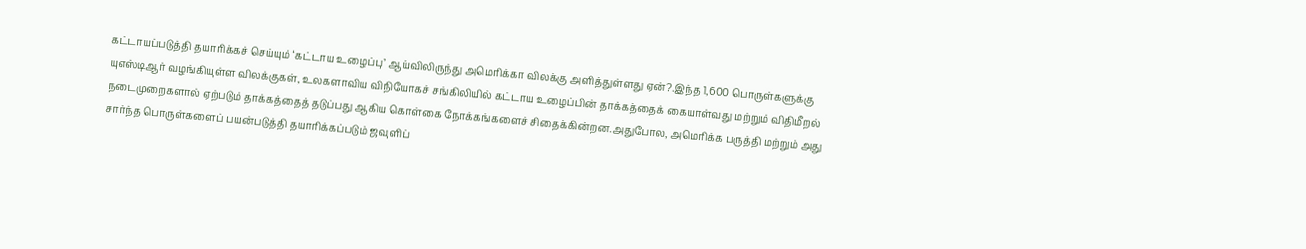கட்டாயப்படுத்தி தயாரிக்கச் செய்யும் ‘கட்டாய உழைப்பு’ ஆய்விலிருந்து அமெரிக்கா விலக்கு அளித்துள்ளது ஏன்?.இந்த 1,600 பொருள்களுக்கு யுஎஸ்டிஆர் வழங்கியுள்ள விலக்குகள், உலகளாவிய விநியோகச் சங்கிலியில் கட்டாய உழைப்பின் தாக்கத்தைக் கையாள்வது மற்றும் விதிமீறல் நடைமுறைகளால் ஏற்படும் தாக்கத்தைத் தடுப்பது ஆகிய கொள்கை நோக்கங்களைச் சிதைக்கின்றன.அதுபோல, அமெரிக்க பருத்தி மற்றும் அது சார்ந்த பொருள்களைப் பயன்படுத்தி தயாரிக்கப்படும் ஜவுளிப்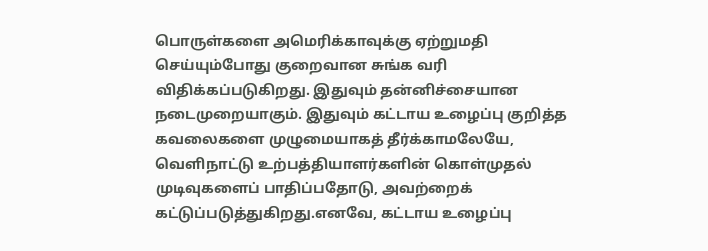பொருள்களை அமெரிக்காவுக்கு ஏற்றுமதி செய்யும்போது குறைவான சுங்க வரி விதிக்கப்படுகிறது. இதுவும் தன்னிச்சையான நடைமுறையாகும். இதுவும் கட்டாய உழைப்பு குறித்த கவலைகளை முழுமையாகத் தீர்க்காமலேயே, வெளிநாட்டு உற்பத்தியாளர்களின் கொள்முதல் முடிவுகளைப் பாதிப்பதோடு, அவற்றைக் கட்டுப்படுத்துகிறது.எனவே, கட்டாய உழைப்பு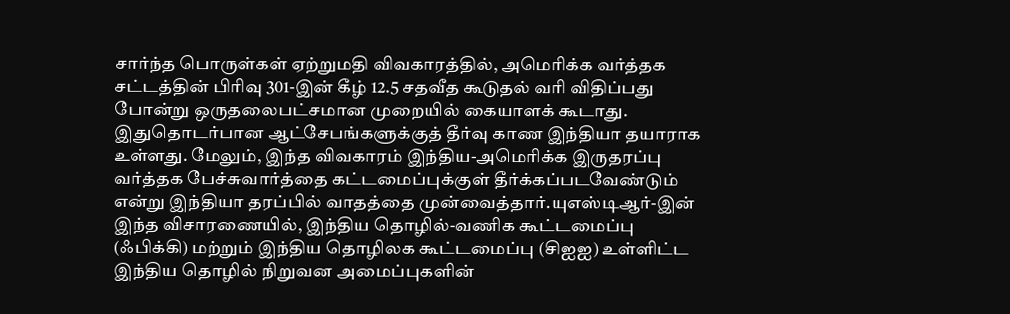சார்ந்த பொருள்கள் ஏற்றுமதி விவகாரத்தில், அமெரிக்க வர்த்தக சட்டத்தின் பிரிவு 301-இன் கீழ் 12.5 சதவீத கூடுதல் வரி விதிப்பது போன்று ஒருதலைபட்சமான முறையில் கையாளக் கூடாது. இதுதொடர்பான ஆட்சேபங்களுக்குத் தீர்வு காண இந்தியா தயாராக உள்ளது. மேலும், இந்த விவகாரம் இந்திய-அமெரிக்க இருதரப்பு வர்த்தக பேச்சுவார்த்தை கட்டமைப்புக்குள் தீர்க்கப்படவேண்டும் என்று இந்தியா தரப்பில் வாதத்தை முன்வைத்தார்.யுஎஸ்டிஆர்-இன் இந்த விசாரணையில், இந்திய தொழில்-வணிக கூட்டமைப்பு (ஃபிக்கி) மற்றும் இந்திய தொழிலக கூட்டமைப்பு (சிஐஐ) உள்ளிட்ட இந்திய தொழில் நிறுவன அமைப்புகளின்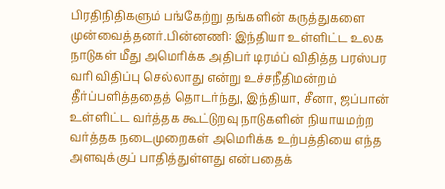பிரதிநிதிகளும் பங்கேற்று தங்களின் கருத்துகளை முன்வைத்தனர்.பின்னணி: இந்தியா உள்ளிட்ட உலக நாடுகள் மீது அமெரிக்க அதிபர் டிரம்ப் விதித்த பரஸ்பர வரி விதிப்பு செல்லாது என்று உச்சநீதிமன்றம் தீர்ப்பளித்ததைத் தொடர்ந்து, இந்தியா, சீனா, ஜப்பான் உள்ளிட்ட வர்த்தக கூட்டுறவு நாடுகளின் நியாயமற்ற வர்த்தக நடைமுறைகள் அமெரிக்க உற்பத்தியை எந்த அளவுக்குப் பாதித்துள்ளது என்பதைக்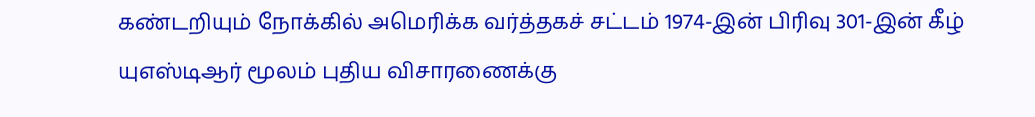கண்டறியும் நோக்கில் அமெரிக்க வர்த்தகச் சட்டம் 1974-இன் பிரிவு 301-இன் கீழ் யுஎஸ்டிஆர் மூலம் புதிய விசாரணைக்கு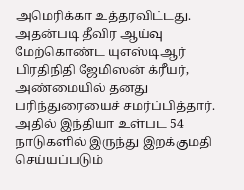அமெரிக்கா உத்தரவிட்டது. அதன்படி தீவிர ஆய்வு மேற்கொண்ட யுஎஸ்டிஆர் பிரதிநிதி ஜேமிஸன் க்ரீயர், அண்மையில் தனது பரிந்துரையைச் சமர்ப்பித்தார். அதில் இந்தியா உள்பட 54 நாடுகளில் இருந்து இறக்குமதி செய்யப்படும்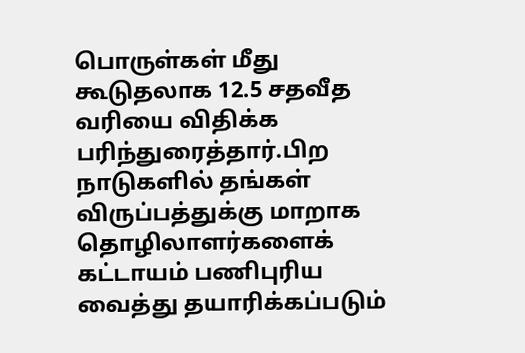பொருள்கள் மீது கூடுதலாக 12.5 சதவீத வரியை விதிக்க பரிந்துரைத்தார்.பிற நாடுகளில் தங்கள் விருப்பத்துக்கு மாறாக தொழிலாளர்களைக் கட்டாயம் பணிபுரிய வைத்து தயாரிக்கப்படும்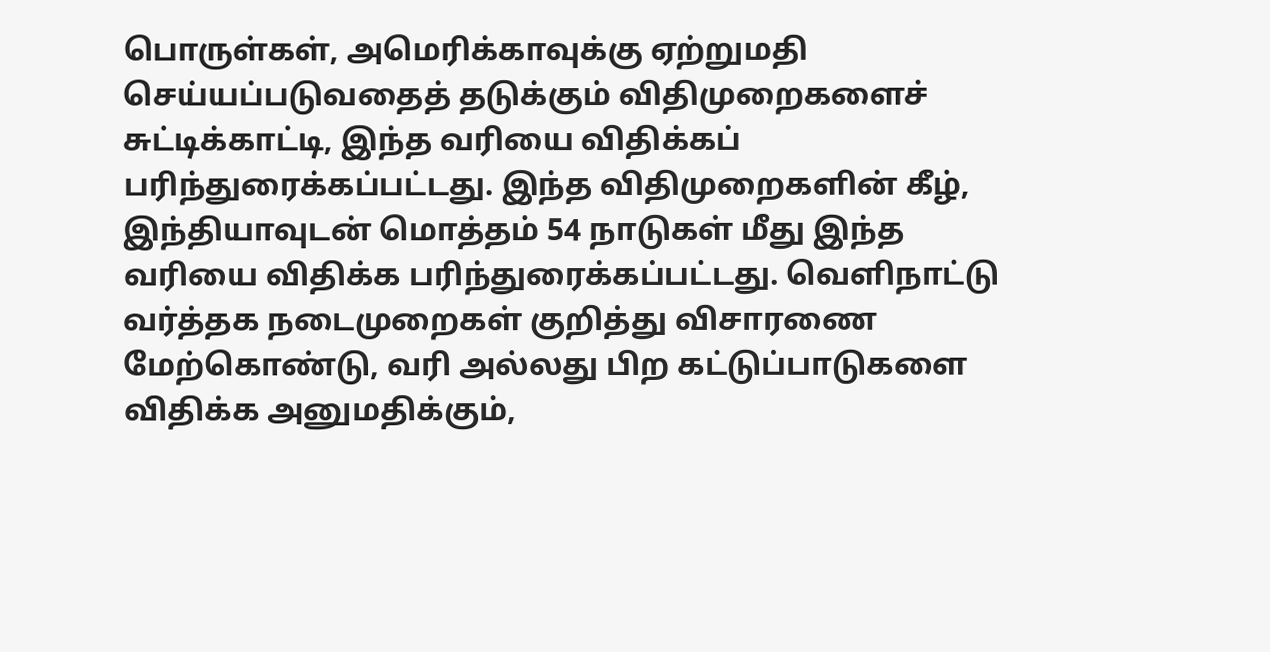பொருள்கள், அமெரிக்காவுக்கு ஏற்றுமதி செய்யப்படுவதைத் தடுக்கும் விதிமுறைகளைச் சுட்டிக்காட்டி, இந்த வரியை விதிக்கப் பரிந்துரைக்கப்பட்டது. இந்த விதிமுறைகளின் கீழ், இந்தியாவுடன் மொத்தம் 54 நாடுகள் மீது இந்த வரியை விதிக்க பரிந்துரைக்கப்பட்டது. வெளிநாட்டு வர்த்தக நடைமுறைகள் குறித்து விசாரணை மேற்கொண்டு, வரி அல்லது பிற கட்டுப்பாடுகளை விதிக்க அனுமதிக்கும்,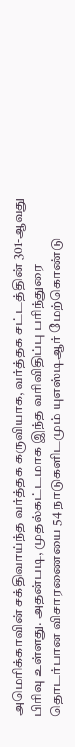அமெரிக்காவின் சக்திவாய்ந்த வர்த்தக கருவியாக, வர்த்தக சட்டத்தின் 301-ஆவது பிரிவு உள்ளது. அதன்படி, முதல்கட்டமாக இந்த வரிவிதிப்பு பரிந்துரை தொடர்பான விசாரணையை 54 நாடுகளிடமும் யுஎஸ்டிஆர் மேற்கொண்டு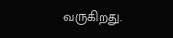வருகிறது.